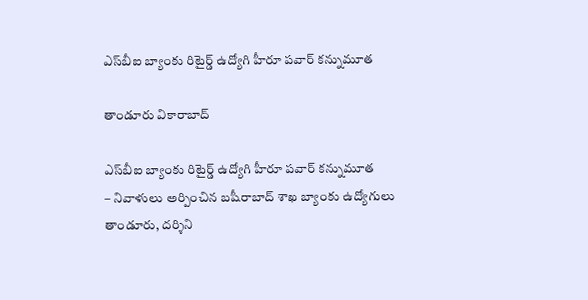ఎస్‌బీఐ బ్యాంకు రిటైర్డ్ ఉద్యోగి హీరూ పవార్ కన్నుమూత

తాండూరు వికారాబాద్

ఎస్‌బీఐ బ్యాంకు రిటైర్డ్ ఉద్యోగి హీరూ పవార్ కన్నుమూత
– నివాళులు అర్పించిన బషీరాబాద్‌ శాఖ బ్యాంకు ఉద్యోగులు
తాండూరు, దర్శిని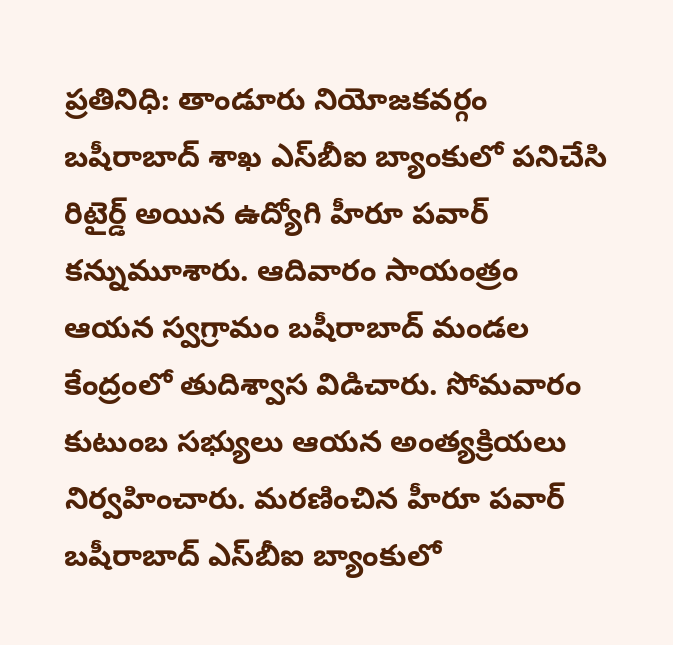ప్రతినిధి: తాండూరు నియోజకవర్గం బషీరాబాద్ శాఖ ఎస్‌బీఐ బ్యాంకులో పనిచేసి రిటైర్డ్ అయిన ఉద్యోగి హీరూ పవార్ కన్నుమూశారు. ఆదివారం సాయంత్రం ఆయన స్వగ్రామం బషీరాబాద్‌ మండల కేంద్రంలో తుదిశ్వాస విడిచారు. సోమవారం కుటుంబ సభ్యులు ఆయన అంత్యక్రియలు నిర్వహించారు. మరణించిన హీరూ పవార్ బషీరాబాద్‌ ఎస్‌బీఐ బ్యాంకులో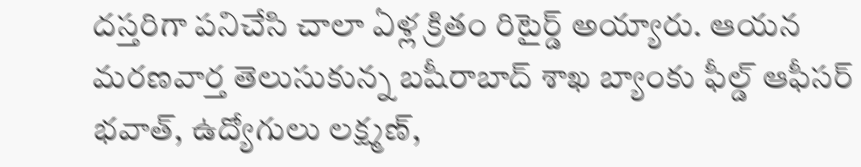దస్తరిగా పనిచేసి చాలా ఏళ్ల క్రితం రిటైర్డ్ అయ్యారు. ఆయన మరణవార్త తెలుసుకున్న బషీరాబాద్ శాఖ బ్యాంకు ఫీల్డ్ ఆఫీసర్ భవాత్, ఉద్యోగులు లక్ష్మణ్,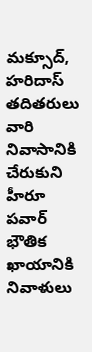మక్సూద్, హరిదాస్ తదితరులు వారి నివాసానికి చేరుకుని హీరూ పవార్ భౌతిక ఖాయానికి నివాళులు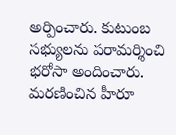అర్పించారు. కుటుంబ సభ్యులను పరామర్శించి భరోసా అందించారు. మరణించిన హీరూ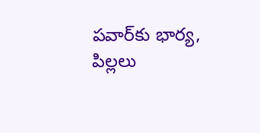పవార్‌కు భార్య, పిల్లలు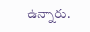ఉన్నారు.